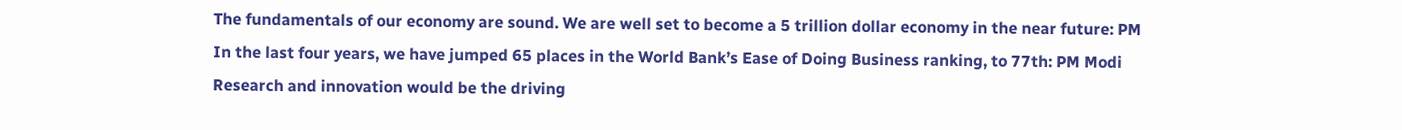The fundamentals of our economy are sound. We are well set to become a 5 trillion dollar economy in the near future: PM
In the last four years, we have jumped 65 places in the World Bank’s Ease of Doing Business ranking, to 77th: PM Modi
Research and innovation would be the driving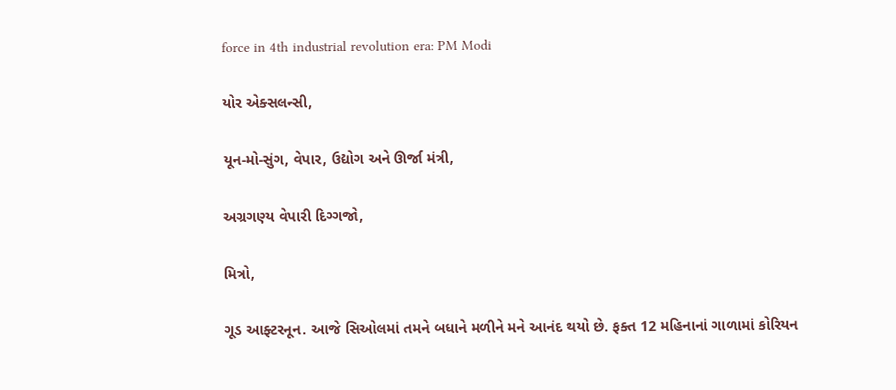force in 4th industrial revolution era: PM Modi

યોર એક્સલન્સી,

યૂન-મો-સુંગ, વેપાર, ઉદ્યોગ અને ઊર્જા મંત્રી,

અગ્રગણ્ય વેપારી દિગ્ગજો,

મિત્રો,

ગૂડ આફ્ટરનૂન. આજે સિઓલમાં તમને બધાને મળીને મને આનંદ થયો છે. ફક્ત 12 મહિનાનાં ગાળામાં કોરિયન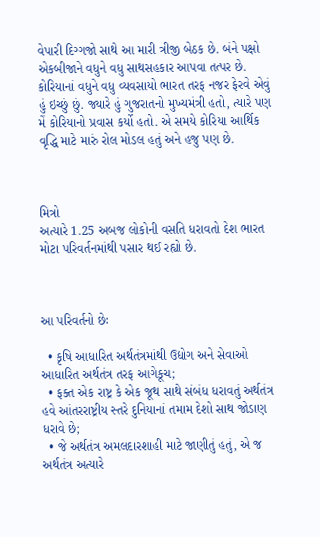વેપારી દિગ્ગજો સાથે આ મારી ત્રીજી બેઠક છે. બંને પક્ષો એકબીજાને વધુને વધુ સાથસહકાર આપવા તત્પર છે. કોરિયાનાં વધુને વધુ વ્યવસાયો ભારત તરફ નજર ફેરવે એવું હું ઇચ્છું છું. જ્યારે હું ગુજરાતનો મુખ્યમંત્રી હતો, ત્યારે પણ મેં કોરિયાનો પ્રવાસ કર્યો હતો. એ સમયે કોરિયા આર્થિક વૃદ્ધિ માટે મારું રોલ મોડલ હતું અને હજુ પણ છે.



મિત્રો
અત્યારે 1.25 અબજ લોકોની વસતિ ધરાવતો દેશ ભારત મોટા પરિવર્તનમાંથી પસાર થઈ રહ્યો છે.



આ પરિવર્તનો છેઃ

  • કૃષિ આધારિત અર્થતંત્રમાંથી ઉદ્યોગ અને સેવાઓ આધારિત અર્થતંત્ર તરફ આગેકૂચ;
  • ફક્ત એક રાષ્ટ્ર કે એક જૂથ સાથે સંબંધ ધરાવતું અર્થતંત્ર હવે આંતરરાષ્ટ્રીય સ્તરે દુનિયાનાં તમામ દેશો સાથ જોડાણ ધરાવે છે;
  • જે અર્થતંત્ર અમલદારશાહી માટે જાણીતું હતું, એ જ અર્થતંત્ર અત્યારે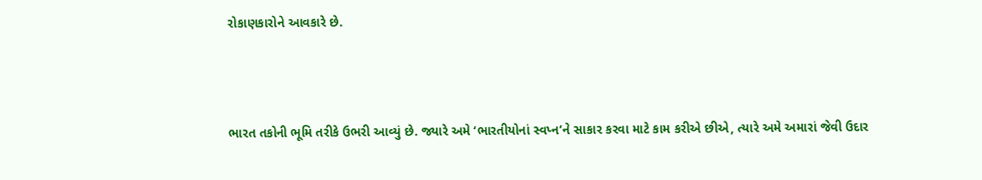રોકાણકારોને આવકારે છે.



ભારત તકોની ભૂમિ તરીકે ઉભરી આવ્યું છે. જ્યારે અમે ‘ભારતીયોનાં સ્વપ્ન’ને સાકાર કરવા માટે કામ કરીએ છીએ, ત્યારે અમે અમારાં જેવી ઉદાર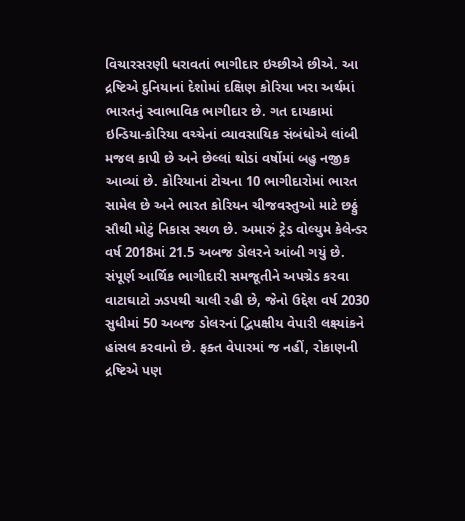વિચારસરણી ધરાવતાં ભાગીદાર ઇચ્છીએ છીએ. આ દ્રષ્ટિએ દુનિયાનાં દેશોમાં દક્ષિણ કોરિયા ખરા અર્થમાં ભારતનું સ્વાભાવિક ભાગીદાર છે. ગત દાયકામાં ઇન્ડિયા-કોરિયા વચ્ચેનાં વ્યાવસાયિક સંબંધોએ લાંબી મજલ કાપી છે અને છેલ્લાં થોડાં વર્ષોમાં બહુ નજીક આવ્યાં છે. કોરિયાનાં ટોચના 10 ભાગીદારોમાં ભારત સામેલ છે અને ભારત કોરિયન ચીજવસ્તુઓ માટે છઠ્ઠું સૌથી મોટું નિકાસ સ્થળ છે. અમારું ટ્રેડ વોલ્યુમ કેલેન્ડર વર્ષ 2018માં 21.5 અબજ ડોલરને આંબી ગયું છે. સંપૂર્ણ આર્થિક ભાગીદારી સમજૂતીને અપગ્રેડ કરવા વાટાઘાટો ઝડપથી ચાલી રહી છે, જેનો ઉદ્દેશ વર્ષ 2030 સુધીમાં 50 અબજ ડોલરનાં દ્વિપક્ષીય વેપારી લક્ષ્યાંકને હાંસલ કરવાનો છે. ફક્ત વેપારમાં જ નહીં, રોકાણની દ્રષ્ટિએ પણ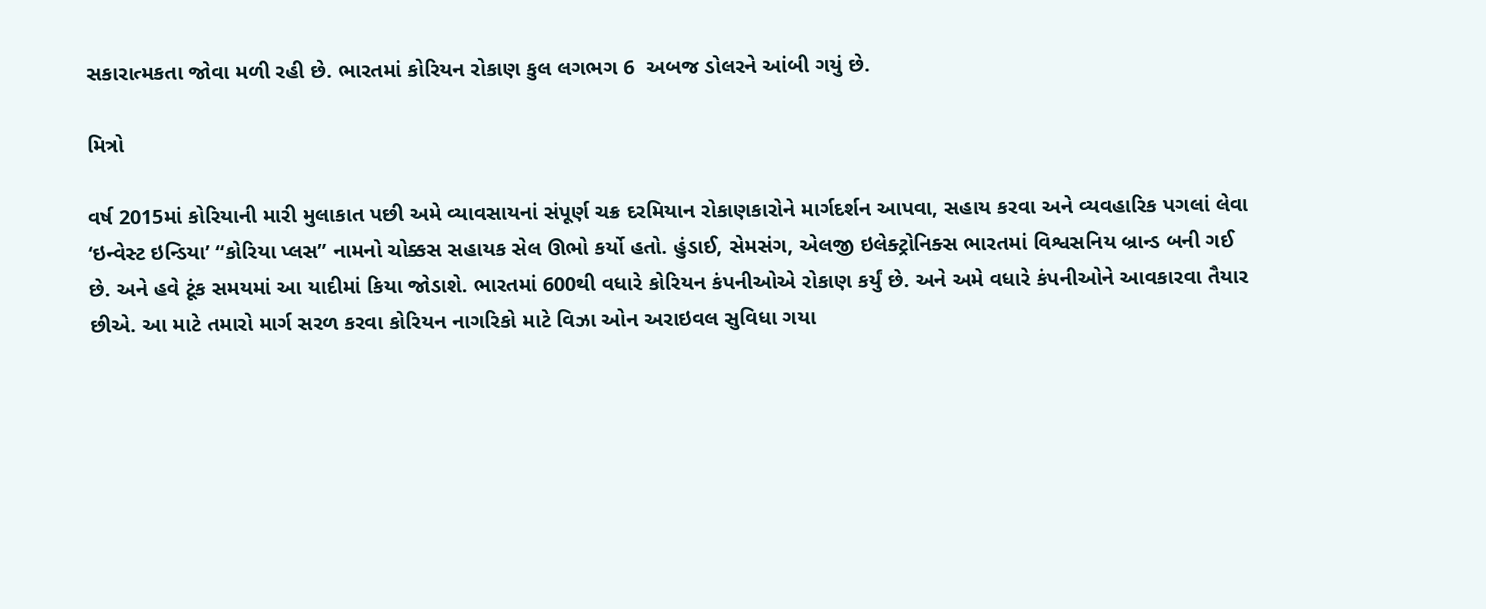સકારાત્મકતા જોવા મળી રહી છે. ભારતમાં કોરિયન રોકાણ કુલ લગભગ 6  અબજ ડોલરને આંબી ગયું છે.

મિત્રો

વર્ષ 2015માં કોરિયાની મારી મુલાકાત પછી અમે વ્યાવસાયનાં સંપૂર્ણ ચક્ર દરમિયાન રોકાણકારોને માર્ગદર્શન આપવા, સહાય કરવા અને વ્યવહારિક પગલાં લેવા ‘ઇન્વેસ્ટ ઇન્ડિયા’ “કોરિયા પ્લસ” નામનો ચોક્કસ સહાયક સેલ ઊભો કર્યો હતો. હુંડાઈ, સેમસંગ, એલજી ઇલેક્ટ્રોનિક્સ ભારતમાં વિશ્વસનિય બ્રાન્ડ બની ગઈ છે. અને હવે ટૂંક સમયમાં આ યાદીમાં કિયા જોડાશે. ભારતમાં 600થી વધારે કોરિયન કંપનીઓએ રોકાણ કર્યું છે. અને અમે વધારે કંપનીઓને આવકારવા તૈયાર છીએ. આ માટે તમારો માર્ગ સરળ કરવા કોરિયન નાગરિકો માટે વિઝા ઓન અરાઇવલ સુવિધા ગયા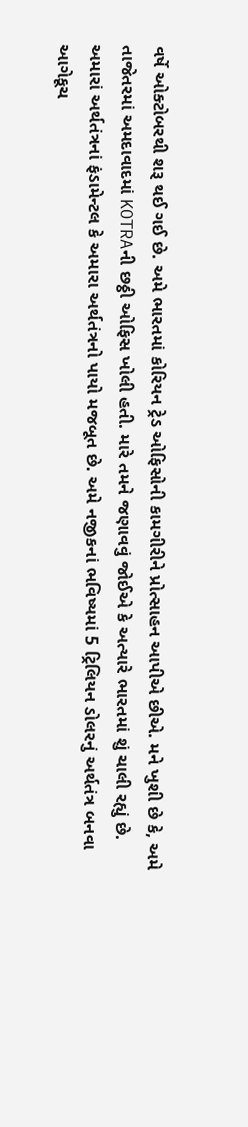વર્ષે ઓક્ટોબરથી શરૂ થઈ ગઈ છે. અમે ભારતમાં કોરિયન ટ્રેડ ઓફિસોની કામગીરીને પ્રોત્સાહન આપીએ છીએ. મને ખુશી છે કે, અમે તાજેતરમાં અમદાવાદમાં KOTRAની છઠ્ઠી ઓફિસ ખોલી હતી. મારે તમને જણાવવું જોઈએ કે અત્યારે ભારતમાં શું ચાલી રહ્યું છે. અમારાં અર્થતંત્રનાં ફંડામેન્ટલ કે અમારા અર્થતંત્રનો પાયો મજબૂત છે. અમે નજીકનાં ભવિષ્યમાં 5 ટ્રિલિયન ડોલરનું અર્થતંત્ર બનવા આગેકૂચ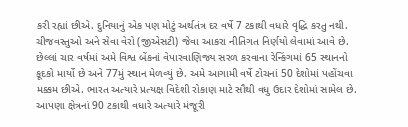કરી રહ્યાં છીએ. દુનિયાનું એક પણ મોટું અર્થતંત્ર દર વર્ષે 7 ટકાથી વધારે વૃદ્ધિ કરતુ નથી. ચીજવસ્તુઓ અને સેવા વેરો (જીએસટી) જેવા આકરા નીતિગત નિર્ણયો લેવામાં આવે છે. છેલ્લાં ચાર વર્ષમાં અમે વિશ્વ બેંકનાં વેપારવાણિજ્ય સરળ કરવાના રેન્કિંગમાં 65 સ્થાનનો કૂદકો માર્યો છે અને 77મું સ્થાન મેળવ્યું છે. અમે આગામી વર્ષે ટોચનાં 50 દેશોમાં પહોંચવા મક્કમ છીએ. ભારત અત્યારે પ્રત્યક્ષ વિદેશી રોકાણ માટે સૌથી વધુ ઉદાર દેશોમાં સામેલ છે. આપણા ક્ષેત્રનાં 90 ટકાથી વધારે અત્યારે મંજૂરી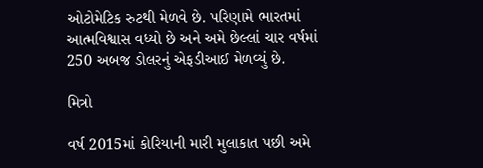ઓટોમેટિક રુટથી મેળવે છે. પરિણામે ભારતમાં આત્મવિશ્વાસ વધ્યો છે અને અમે છેલ્લાં ચાર વર્ષમાં 250 અબજ ડોલરનું એફડીઆઈ મેળવ્યું છે.

મિત્રો

વર્ષ 2015માં કોરિયાની મારી મુલાકાત પછી અમે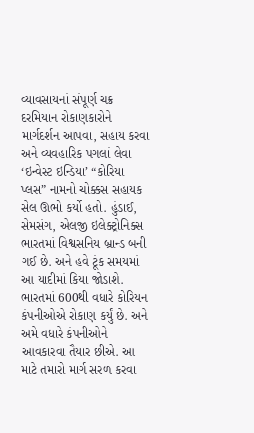વ્યાવસાયનાં સંપૂર્ણ ચક્ર દરમિયાન રોકાણકારોને માર્ગદર્શન આપવા, સહાય કરવા અને વ્યવહારિક પગલાં લેવા ‘ઇન્વેસ્ટ ઇન્ડિયા’ “કોરિયા પ્લસ” નામનો ચોક્કસ સહાયક સેલ ઊભો કર્યો હતો. હુંડાઈ, સેમસંગ, એલજી ઇલેક્ટ્રોનિક્સ ભારતમાં વિશ્વસનિય બ્રાન્ડ બની ગઈ છે. અને હવે ટૂંક સમયમાં આ યાદીમાં કિયા જોડાશે. ભારતમાં 600થી વધારે કોરિયન કંપનીઓએ રોકાણ કર્યું છે. અને અમે વધારે કંપનીઓને આવકારવા તૈયાર છીએ. આ માટે તમારો માર્ગ સરળ કરવા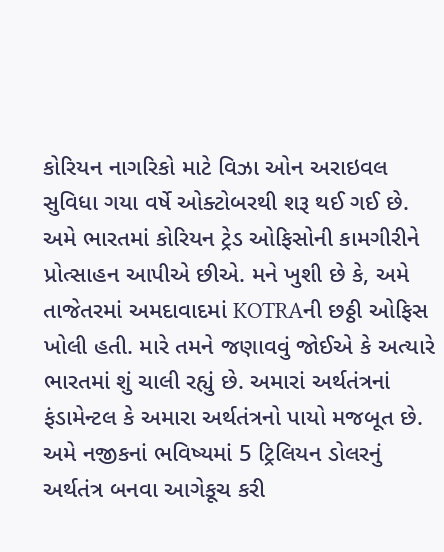કોરિયન નાગરિકો માટે વિઝા ઓન અરાઇવલ સુવિધા ગયા વર્ષે ઓક્ટોબરથી શરૂ થઈ ગઈ છે. અમે ભારતમાં કોરિયન ટ્રેડ ઓફિસોની કામગીરીને પ્રોત્સાહન આપીએ છીએ. મને ખુશી છે કે, અમે તાજેતરમાં અમદાવાદમાં KOTRAની છઠ્ઠી ઓફિસ ખોલી હતી. મારે તમને જણાવવું જોઈએ કે અત્યારે ભારતમાં શું ચાલી રહ્યું છે. અમારાં અર્થતંત્રનાં ફંડામેન્ટલ કે અમારા અર્થતંત્રનો પાયો મજબૂત છે. અમે નજીકનાં ભવિષ્યમાં 5 ટ્રિલિયન ડોલરનું અર્થતંત્ર બનવા આગેકૂચ કરી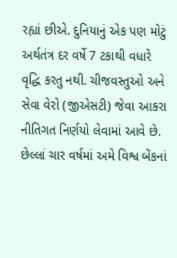રહ્યાં છીએ. દુનિયાનું એક પણ મોટું અર્થતંત્ર દર વર્ષે 7 ટકાથી વધારે વૃદ્ધિ કરતુ નથી. ચીજવસ્તુઓ અને સેવા વેરો (જીએસટી) જેવા આકરા નીતિગત નિર્ણયો લેવામાં આવે છે. છેલ્લાં ચાર વર્ષમાં અમે વિશ્વ બેંકનાં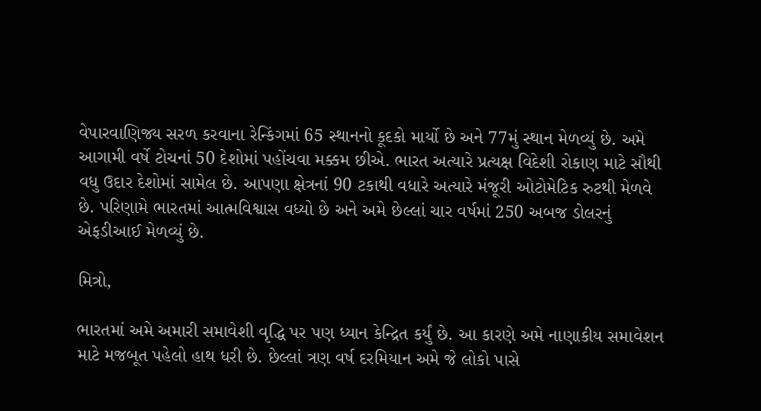વેપારવાણિજ્ય સરળ કરવાના રેન્કિંગમાં 65 સ્થાનનો કૂદકો માર્યો છે અને 77મું સ્થાન મેળવ્યું છે. અમે આગામી વર્ષે ટોચનાં 50 દેશોમાં પહોંચવા મક્કમ છીએ. ભારત અત્યારે પ્રત્યક્ષ વિદેશી રોકાણ માટે સૌથી વધુ ઉદાર દેશોમાં સામેલ છે. આપણા ક્ષેત્રનાં 90 ટકાથી વધારે અત્યારે મંજૂરી ઓટોમેટિક રુટથી મેળવે છે. પરિણામે ભારતમાં આત્મવિશ્વાસ વધ્યો છે અને અમે છેલ્લાં ચાર વર્ષમાં 250 અબજ ડોલરનું એફડીઆઈ મેળવ્યું છે.

મિત્રો,

ભારતમાં અમે અમારી સમાવેશી વૃદ્ધિ પર પણ ધ્યાન કેન્દ્રિત કર્યું છે. આ કારણે અમે નાણાકીય સમાવેશન માટે મજબૂત પહેલો હાથ ધરી છે. છેલ્લાં ત્રણ વર્ષ દરમિયાન અમે જે લોકો પાસે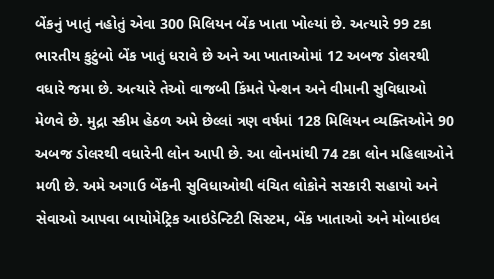બેંકનું ખાતું નહોતું એવા 300 મિલિયન બેંક ખાતા ખોલ્યાં છે. અત્યારે 99 ટકા ભારતીય કુટુંબો બેંક ખાતું ધરાવે છે અને આ ખાતાઓમાં 12 અબજ ડોલરથી વધારે જમા છે. અત્યારે તેઓ વાજબી કિંમતે પેન્શન અને વીમાની સુવિધાઓ મેળવે છે. મુદ્રા સ્કીમ હેઠળ અમે છેલ્લાં ત્રણ વર્ષમાં 128 મિલિયન વ્યક્તિઓને 90 અબજ ડોલરથી વધારેની લોન આપી છે. આ લોનમાંથી 74 ટકા લોન મહિલાઓને મળી છે. અમે અગાઉ બેંકની સુવિધાઓથી વંચિત લોકોને સરકારી સહાયો અને સેવાઓ આપવા બાયોમેટ્રિક આઇડેન્ટિટી સિસ્ટમ, બેંક ખાતાઓ અને મોબાઇલ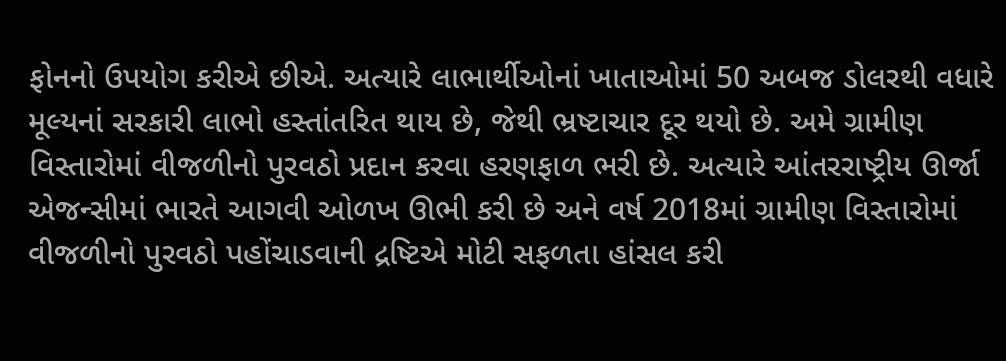ફોનનો ઉપયોગ કરીએ છીએ. અત્યારે લાભાર્થીઓનાં ખાતાઓમાં 50 અબજ ડોલરથી વધારે મૂલ્યનાં સરકારી લાભો હસ્તાંતરિત થાય છે, જેથી ભ્રષ્ટાચાર દૂર થયો છે. અમે ગ્રામીણ વિસ્તારોમાં વીજળીનો પુરવઠો પ્રદાન કરવા હરણફાળ ભરી છે. અત્યારે આંતરરાષ્ટ્રીય ઊર્જા એજન્સીમાં ભારતે આગવી ઓળખ ઊભી કરી છે અને વર્ષ 2018માં ગ્રામીણ વિસ્તારોમાં વીજળીનો પુરવઠો પહોંચાડવાની દ્રષ્ટિએ મોટી સફળતા હાંસલ કરી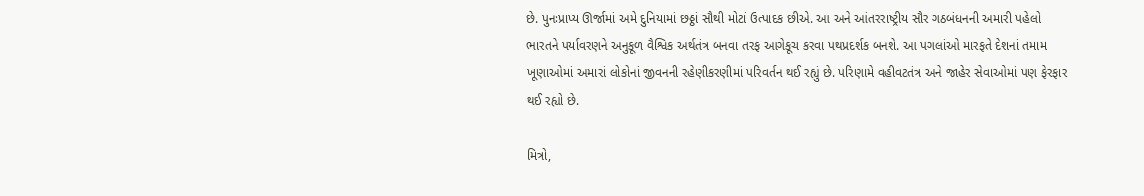છે. પુનઃપ્રાપ્ય ઊર્જામાં અમે દુનિયામાં છઠ્ઠાં સૌથી મોટાં ઉત્પાદક છીએ. આ અને આંતરરાષ્ટ્રીય સૌર ગઠબંધનની અમારી પહેલો ભારતને પર્યાવરણને અનુકૂળ વૈશ્વિક અર્થતંત્ર બનવા તરફ આગેકૂચ કરવા પથપ્રદર્શક બનશે. આ પગલાંઓ મારફતે દેશનાં તમામ ખૂણાઓમાં અમારાં લોકોનાં જીવનની રહેણીકરણીમાં પરિવર્તન થઈ રહ્યું છે. પરિણામે વહીવટતંત્ર અને જાહેર સેવાઓમાં પણ ફેરફાર થઈ રહ્યો છે.

મિત્રો,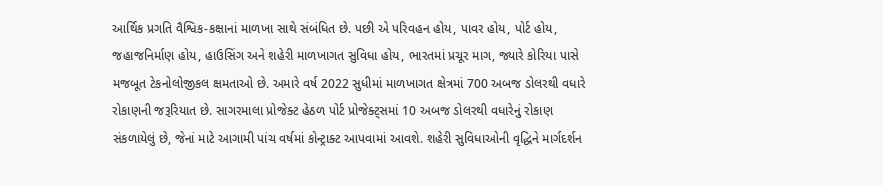આર્થિક પ્રગતિ વૈશ્વિક-કક્ષાનાં માળખા સાથે સંબંધિત છે. પછી એ પરિવહન હોય, પાવર હોય, પોર્ટ હોય, જહાજનિર્માણ હોય, હાઉસિંગ અને શહેરી માળખાગત સુવિધા હોય, ભારતમાં પ્રચૂર માગ, જ્યારે કોરિયા પાસે મજબૂત ટેકનોલોજીકલ ક્ષમતાઓ છે. અમારે વર્ષ 2022 સુધીમાં માળખાગત ક્ષેત્રમાં 700 અબજ ડોલરથી વધારે રોકાણની જરૂરિયાત છે. સાગરમાલા પ્રોજેક્ટ હેઠળ પોર્ટ પ્રોજેક્ટ્સમાં 10 અબજ ડોલરથી વધારેનું રોકાણ સંકળાયેલું છે, જેનાં માટે આગામી પાંચ વર્ષમાં કોન્ટ્રાક્ટ આપવામાં આવશે. શહેરી સુવિધાઓની વૃદ્ધિને માર્ગદર્શન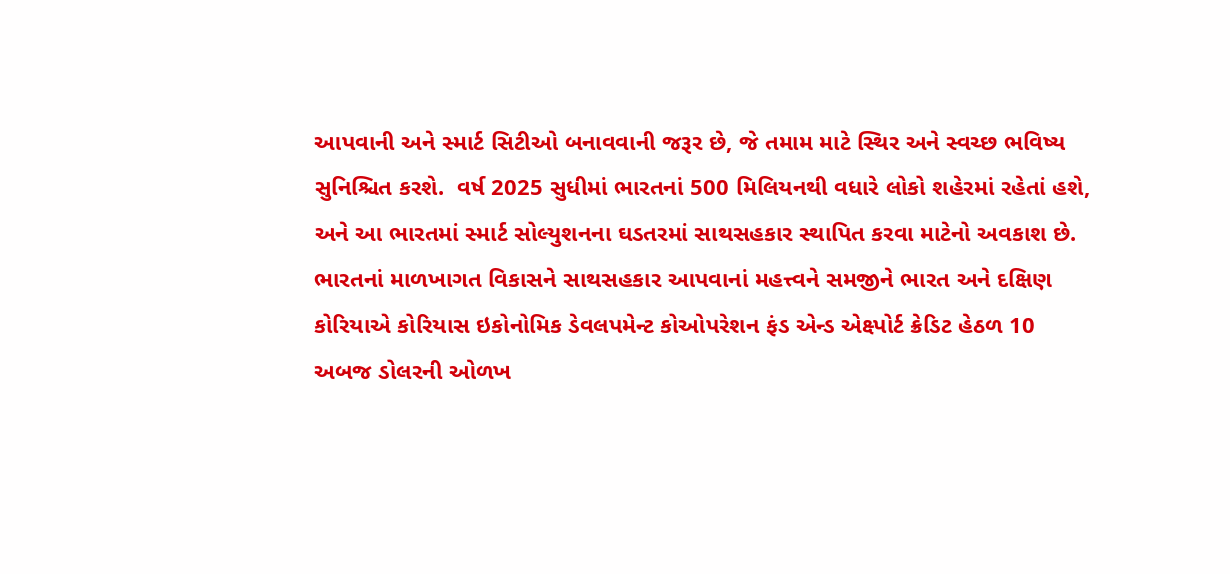આપવાની અને સ્માર્ટ સિટીઓ બનાવવાની જરૂર છે, જે તમામ માટે સ્થિર અને સ્વચ્છ ભવિષ્ય સુનિશ્ચિત કરશે.  વર્ષ 2025 સુધીમાં ભારતનાં 500 મિલિયનથી વધારે લોકો શહેરમાં રહેતાં હશે, અને આ ભારતમાં સ્માર્ટ સોલ્યુશનના ઘડતરમાં સાથસહકાર સ્થાપિત કરવા માટેનો અવકાશ છે. ભારતનાં માળખાગત વિકાસને સાથસહકાર આપવાનાં મહત્ત્વને સમજીને ભારત અને દક્ષિણ કોરિયાએ કોરિયાસ ઇકોનોમિક ડેવલપમેન્ટ કોઓપરેશન ફંડ એન્ડ એક્ષ્પોર્ટ ક્રેડિટ હેઠળ 10 અબજ ડોલરની ઓળખ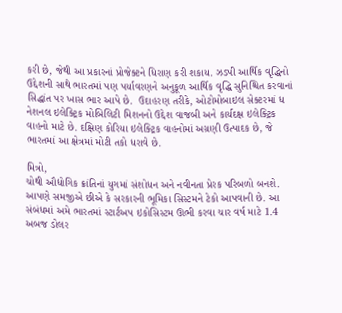કરી છે, જેથી આ પ્રકારનાં પ્રોજેક્ટને ધિરાણ કરી શકાય. ઝડપી આર્થિક વૃદ્ધિનો ઉદ્દેશની સાથે ભારતમાં પણ પર્યાવરણને અનુકૂળ આર્થિક વૃદ્ધિ સુનિશ્ચિત કરવાનાં સિદ્ધાંત પર ખાસ ભાર આપે છે.  ઉદાહરણ તરીકે, ઓટોમોબાઇલ સેક્ટરમાં ધ નેશનલ ઇલેક્ટ્રિક મોબિલિટી મિશનનો ઉદ્દેશ વાજબી અને કાર્યદક્ષ ઇલેક્ટ્રિક વાહનો માટે છે. દક્ષિણ કોરિયા ઇલેક્ટ્રિક વાહનોમાં અગ્રણી ઉત્પાદક છે, જે ભારતમાં આ ક્ષેત્રમાં મોટી તકો ધરાવે છે.

મિત્રો,
ચોથી ઔદ્યોગિક ક્રાંતિનાં યુગમાં સંશોધન અને નવીનતા પ્રેરક પરિબળો બનશે. આપણે સમજીએ છીએ કે સરકારની ભૂમિકા સિસ્ટમને ટેકો આપવાની છે. આ સંબંધમાં અમે ભારતમાં સ્ટાર્ટઅપ ઇકોસિસ્ટમ ઊભી કરવા ચાર વર્ષ માટે 1.4 અબજ ડોલર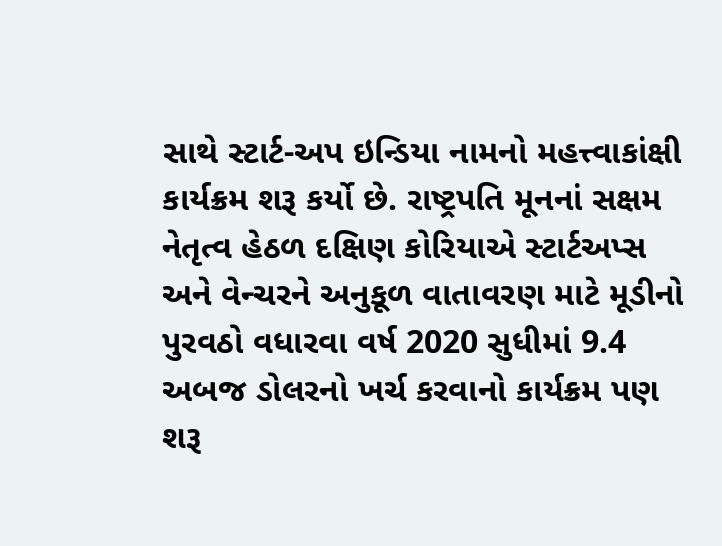સાથે સ્ટાર્ટ-અપ ઇન્ડિયા નામનો મહત્ત્વાકાંક્ષી કાર્યક્રમ શરૂ કર્યો છે. રાષ્ટ્રપતિ મૂનનાં સક્ષમ નેતૃત્વ હેઠળ દક્ષિણ કોરિયાએ સ્ટાર્ટઅપ્સ અને વેન્ચરને અનુકૂળ વાતાવરણ માટે મૂડીનો પુરવઠો વધારવા વર્ષ 2020 સુધીમાં 9.4 અબજ ડોલરનો ખર્ચ કરવાનો કાર્યક્રમ પણ શરૂ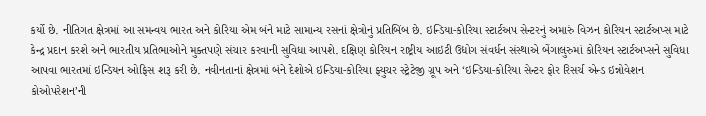કર્યો છે. નીતિગત ક્ષેત્રમાં આ સમન્વય ભારત અને કોરિયા એમ બંને માટે સામાન્ય રસનાં ક્ષેત્રોનું પ્રતિબિંબ છે. ઇન્ડિયા-કોરિયા સ્ટાર્ટઅપ સેન્ટરનું અમારું વિઝન કોરિયન સ્ટાર્ટઅપ્સ માટે કેન્દ્ર પ્રદાન કરશે અને ભારતીય પ્રતિભાઓને મુક્તપણે સંચાર કરવાની સુવિધા આપશે. દક્ષિણ કોરિયન રાષ્ટ્રીય આઇટી ઉદ્યોગ સંવર્ધન સંસ્થાએ બેંગાલુરુમાં કોરિયન સ્ટાર્ટઅપ્સને સુવિધા આપવા ભારતમાં ઇન્ડિયન ઓફિસ શરૂ કરી છે. નવીનતાનાં ક્ષેત્રમાં બંને દેશોએ ઇન્ડિયા-કોરિયા ફ્યુચર સ્ટ્રેટેજી ગ્રૂપ અને ‘ઇન્ડિયા-કોરિયા સેન્ટર ફોર રિસર્ચ એન્ડ ઇન્નોવેશન કોઓપરેશન’ની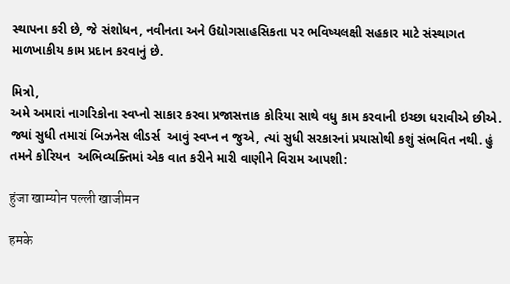સ્થાપના કરી છે, જે સંશોધન, નવીનતા અને ઉદ્યોગસાહસિકતા પર ભવિષ્યલક્ષી સહકાર માટે સંસ્થાગત માળખાકીય કામ પ્રદાન કરવાનું છે.

મિત્રો,
અમે અમારાં નાગરિકોના સ્વપ્નો સાકાર કરવા પ્રજાસત્તાક કોરિયા સાથે વધુ કામ કરવાની ઇચ્છા ધરાવીએ છીએ. જ્યાં સુધી તમારાં બિઝનેસ લીડર્સ  આવું સ્વપ્ન ન જુએ, ત્યાં સુધી સરકારનાં પ્રયાસોથી કશું સંભવિત નથી. હું તમને કોરિયન  અભિવ્યક્તિમાં એક વાત કરીને મારી વાણીને વિરામ આપશી:

हुंजा खाम्योन पल्ली खाजीमन

हमके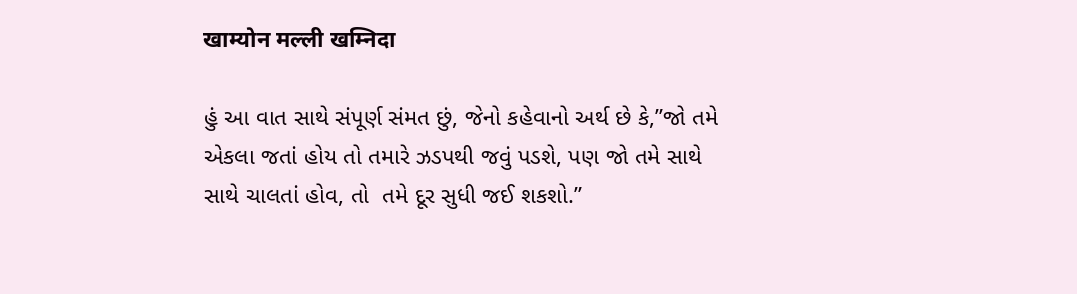खाम्योन मल्ली खम्निदा

હું આ વાત સાથે સંપૂર્ણ સંમત છું, જેનો કહેવાનો અર્થ છે કે,”જો તમે એકલા જતાં હોય તો તમારે ઝડપથી જવું પડશે, પણ જો તમે સાથે સાથે ચાલતાં હોવ, તો  તમે દૂર સુધી જઈ શકશો.”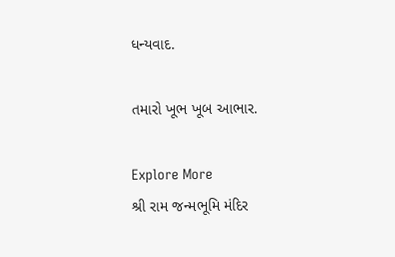ધન્યવાદ.

તમારો ખૂભ ખૂબ આભાર.

Explore More
શ્રી રામ જન્મભૂમિ મંદિર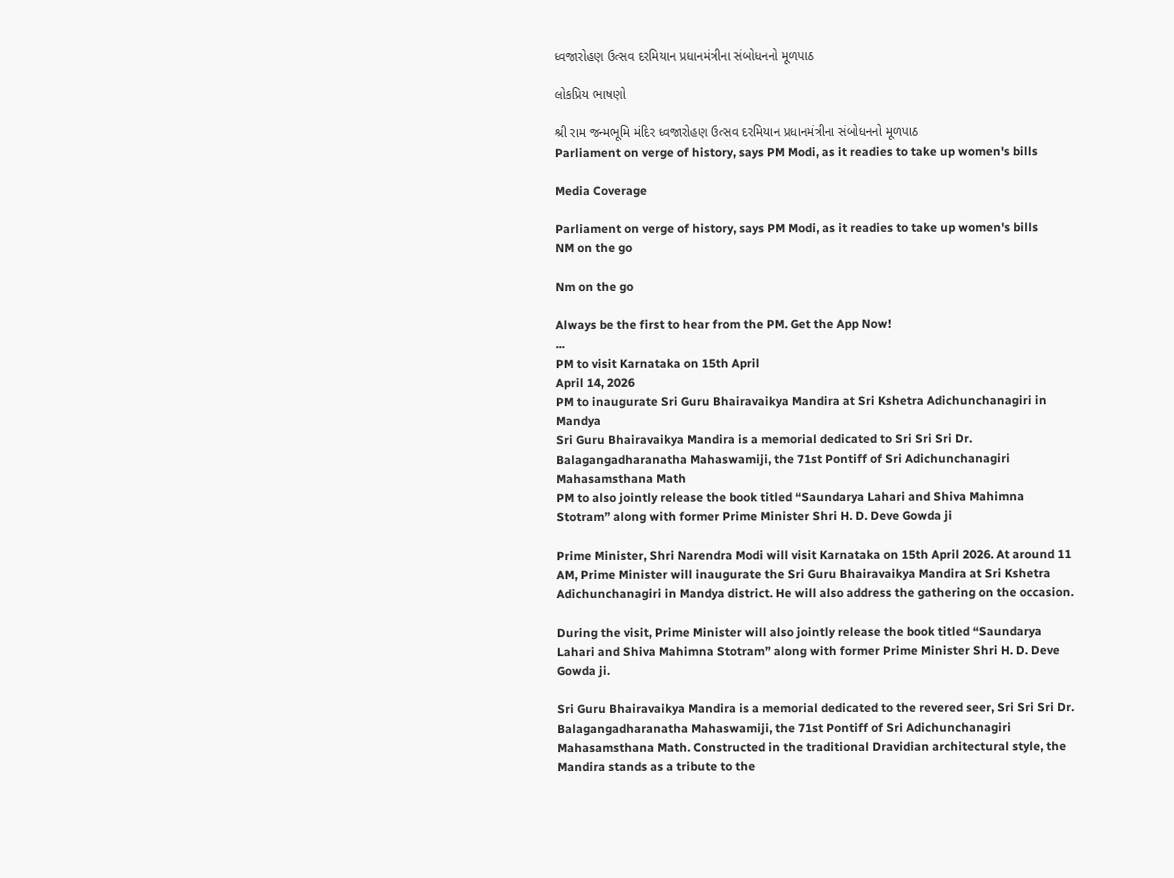ધ્વજારોહણ ઉત્સવ દરમિયાન પ્રધાનમંત્રીના સંબોધનનો મૂળપાઠ

લોકપ્રિય ભાષણો

શ્રી રામ જન્મભૂમિ મંદિર ધ્વજારોહણ ઉત્સવ દરમિયાન પ્રધાનમંત્રીના સંબોધનનો મૂળપાઠ
Parliament on verge of history, says PM Modi, as it readies to take up women's bills

Media Coverage

Parliament on verge of history, says PM Modi, as it readies to take up women's bills
NM on the go

Nm on the go

Always be the first to hear from the PM. Get the App Now!
...
PM to visit Karnataka on 15th April
April 14, 2026
PM to inaugurate Sri Guru Bhairavaikya Mandira at Sri Kshetra Adichunchanagiri in Mandya
Sri Guru Bhairavaikya Mandira is a memorial dedicated to Sri Sri Sri Dr. Balagangadharanatha Mahaswamiji, the 71st Pontiff of Sri Adichunchanagiri Mahasamsthana Math
PM to also jointly release the book titled “Saundarya Lahari and Shiva Mahimna Stotram” along with former Prime Minister Shri H. D. Deve Gowda ji

Prime Minister, Shri Narendra Modi will visit Karnataka on 15th April 2026. At around 11 AM, Prime Minister will inaugurate the Sri Guru Bhairavaikya Mandira at Sri Kshetra Adichunchanagiri in Mandya district. He will also address the gathering on the occasion.

During the visit, Prime Minister will also jointly release the book titled “Saundarya Lahari and Shiva Mahimna Stotram” along with former Prime Minister Shri H. D. Deve Gowda ji.

Sri Guru Bhairavaikya Mandira is a memorial dedicated to the revered seer, Sri Sri Sri Dr. Balagangadharanatha Mahaswamiji, the 71st Pontiff of Sri Adichunchanagiri Mahasamsthana Math. Constructed in the traditional Dravidian architectural style, the Mandira stands as a tribute to the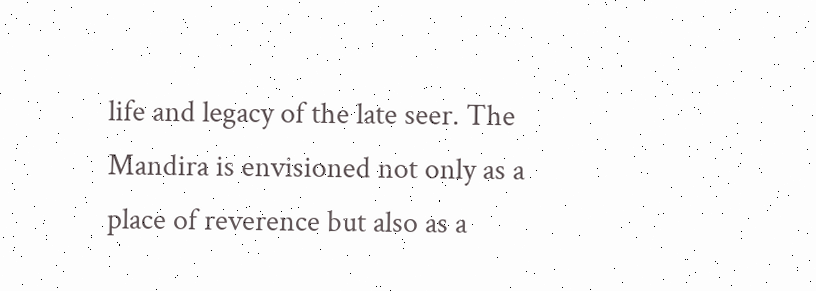life and legacy of the late seer. The Mandira is envisioned not only as a place of reverence but also as a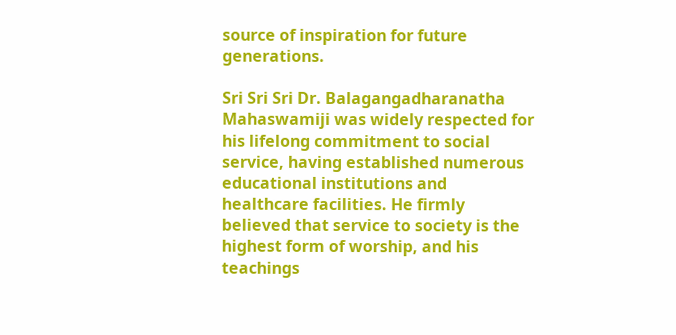source of inspiration for future generations.

Sri Sri Sri Dr. Balagangadharanatha Mahaswamiji was widely respected for his lifelong commitment to social service, having established numerous educational institutions and healthcare facilities. He firmly believed that service to society is the highest form of worship, and his teachings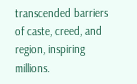transcended barriers of caste, creed, and region, inspiring millions.